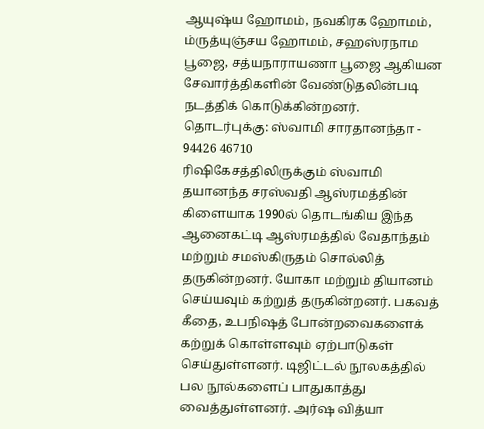ஆயுஷ்ய ஹோமம், நவகிரக ஹோமம், ம்ருத்யுஞ்சய ஹோமம், சஹஸ்ரநாம பூஜை, சத்யநாராயணா பூஜை ஆகியன சேவார்த்திகளின் வேண்டுதலின்படி நடத்திக் கொடுக்கின்றனர்.
தொடர்புக்கு: ஸ்வாமி சாரதானந்தா - 94426 46710
ரிஷிகேசத்திலிருக்கும் ஸ்வாமி தயானந்த சரஸ்வதி ஆஸ்ரமத்தின் கிளையாக 1990ல் தொடங்கிய இந்த ஆனைகட்டி ஆஸ்ரமத்தில் வேதாந்தம் மற்றும் சமஸ்கிருதம் சொல்லித் தருகின்றனர். யோகா மற்றும் தியானம் செய்யவும் கற்றுத் தருகின்றனர். பகவத் கீதை, உபநிஷத் போன்றவைகளைக் கற்றுக் கொள்ளவும் ஏற்பாடுகள் செய்துள்ளனர். டிஜிட்டல் நூலகத்தில் பல நூல்களைப் பாதுகாத்து வைத்துள்ளனர். அர்ஷ வித்யா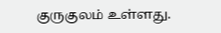குருகுலம் உள்ளது.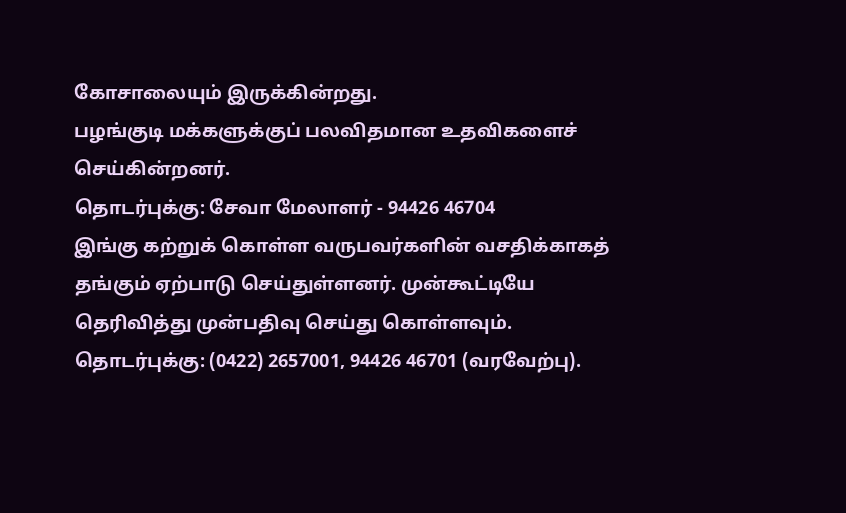கோசாலையும் இருக்கின்றது.
பழங்குடி மக்களுக்குப் பலவிதமான உதவிகளைச் செய்கின்றனர்.
தொடர்புக்கு: சேவா மேலாளர் - 94426 46704
இங்கு கற்றுக் கொள்ள வருபவர்களின் வசதிக்காகத் தங்கும் ஏற்பாடு செய்துள்ளனர். முன்கூட்டியே தெரிவித்து முன்பதிவு செய்து கொள்ளவும்.
தொடர்புக்கு: (0422) 2657001, 94426 46701 (வரவேற்பு).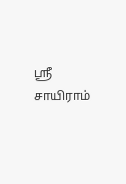ஸ்ரீ சாயிராம்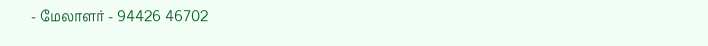- மேலாளர் - 94426 46702